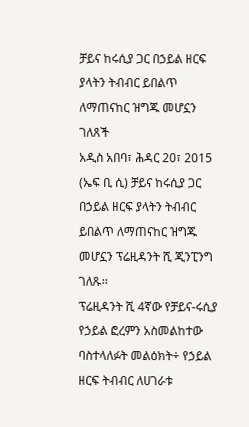ቻይና ከሩሲያ ጋር በኃይል ዘርፍ ያላትን ትብብር ይበልጥ ለማጠናከር ዝግጁ መሆኗን ገለጸች
አዲስ አበባ፣ ሕዳር 20፣ 2015 (ኤፍ ቢ ሲ) ቻይና ከሩሲያ ጋር በኃይል ዘርፍ ያላትን ትብብር ይበልጥ ለማጠናከር ዝግጁ መሆኗን ፕሬዚዳንት ሺ ጂንፒንግ ገለጹ፡፡
ፕሬዚዳንት ሺ 4ኛው የቻይና-ሩሲያ የኃይል ፎረምን አስመልከተው ባስተላለፉት መልዕክት÷ የኃይል ዘርፍ ትብብር ለሀገራቱ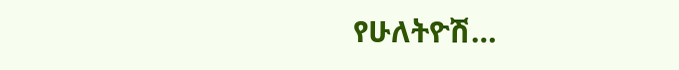የሁለትዮሽ…